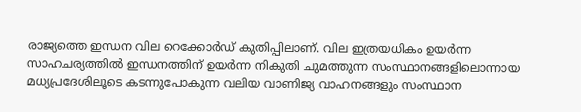രാജ്യത്തെ ഇന്ധന വില റെക്കോർഡ് കുതിപ്പിലാണ്. വില ഇത്രയധികം ഉയർന്ന സാഹചര്യത്തിൽ ഇന്ധനത്തിന് ഉയർന്ന നികുതി ചുമത്തുന്ന സംസ്ഥാനങ്ങളിലൊന്നായ മധ്യപ്രദേശിലൂടെ കടന്നുപോകുന്ന വലിയ വാണിജ്യ വാഹനങ്ങളും സംസ്ഥാന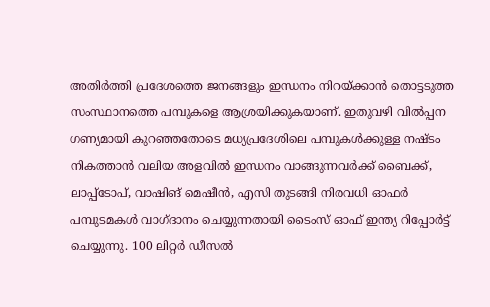അതിർത്തി പ്രദേശത്തെ ജനങ്ങളും ഇന്ധനം നിറയ്ക്കാൻ തൊട്ടടുത്ത സംസ്ഥാനത്തെ പമ്പുകളെ ആശ്രയിക്കുകയാണ്. ഇതുവഴി വിൽപ്പന ഗണ്യമായി കുറഞ്ഞതോടെ മധ്യപ്രദേശിലെ പമ്പുകൾക്കുള്ള നഷ്ടം നികത്താൻ വലിയ അളവിൽ ഇന്ധനം വാങ്ങുന്നവർക്ക് ബൈക്ക്, ലാപ്പ്ടോപ്, വാഷിങ് മെഷീൻ, എസി തുടങ്ങി നിരവധി ഓഫർ പമ്പുടമകൾ വാഗ്ദാനം ചെയ്യുന്നതായി ടൈംസ് ഓഫ് ഇന്ത്യ റിപ്പോർട്ട് ചെയ്യുന്നു. 100 ലിറ്റർ ഡീസൽ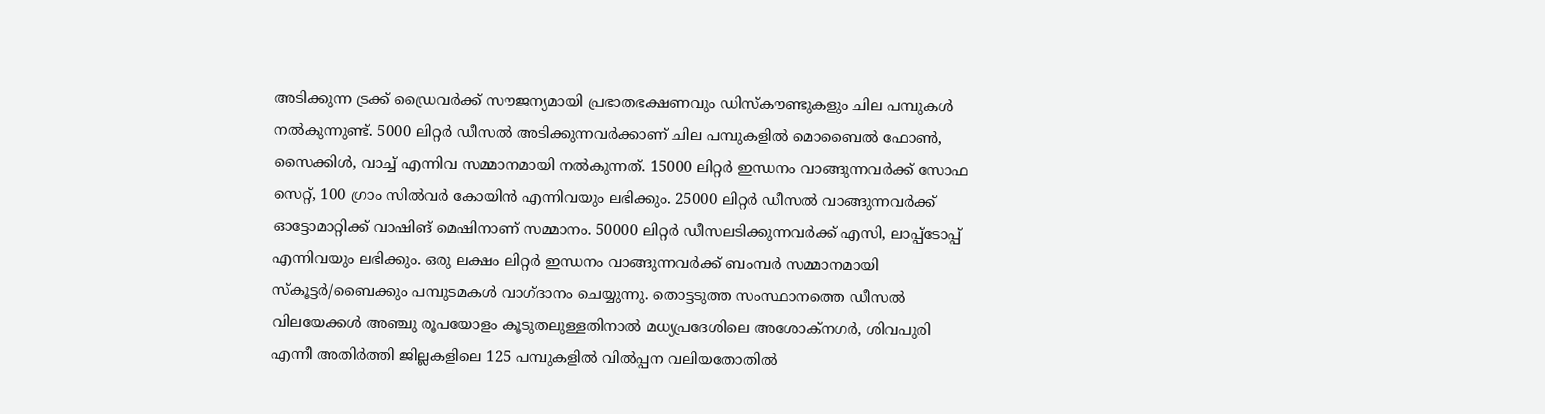അടിക്കുന്ന ട്രക്ക് ഡ്രൈവർക്ക് സൗജന്യമായി പ്രഭാതഭക്ഷണവും ഡിസ്കൗണ്ടുകളും ചില പമ്പുകൾ നൽകുന്നുണ്ട്. 5000 ലിറ്റർ ഡീസൽ അടിക്കുന്നവർക്കാണ് ചില പമ്പുകളിൽ മൊബൈൽ ഫോൺ, സൈക്കിൾ, വാച്ച് എന്നിവ സമ്മാനമായി നൽകുന്നത്. 15000 ലിറ്റർ ഇന്ധനം വാങ്ങുന്നവർക്ക് സോഫ സെറ്റ്, 100 ഗ്രാം സിൽവർ കോയിൻ എന്നിവയും ലഭിക്കും. 25000 ലിറ്റർ ഡീസൽ വാങ്ങുന്നവർക്ക് ഓട്ടോമാറ്റിക്ക് വാഷിങ് മെഷിനാണ് സമ്മാനം. 50000 ലിറ്റർ ഡീസലടിക്കുന്നവർക്ക് എസി, ലാപ്പ്ടോപ്പ് എന്നിവയും ലഭിക്കും. ഒരു ലക്ഷം ലിറ്റർ ഇന്ധനം വാങ്ങുന്നവർക്ക് ബംമ്പർ സമ്മാനമായി സ്കൂട്ടർ/ബൈക്കും പമ്പുടമകൾ വാഗ്ദാനം ചെയ്യുന്നു. തൊട്ടടുത്ത സംസ്ഥാനത്തെ ഡീസൽ വിലയേക്കൾ അഞ്ചു രൂപയോളം കൂടുതലുള്ളതിനാൽ മധ്യപ്രദേശിലെ അശോക്നഗർ, ശിവപുരി എന്നീ അതിർത്തി ജില്ലകളിലെ 125 പമ്പുകളിൽ വിൽപ്പന വലിയതോതിൽ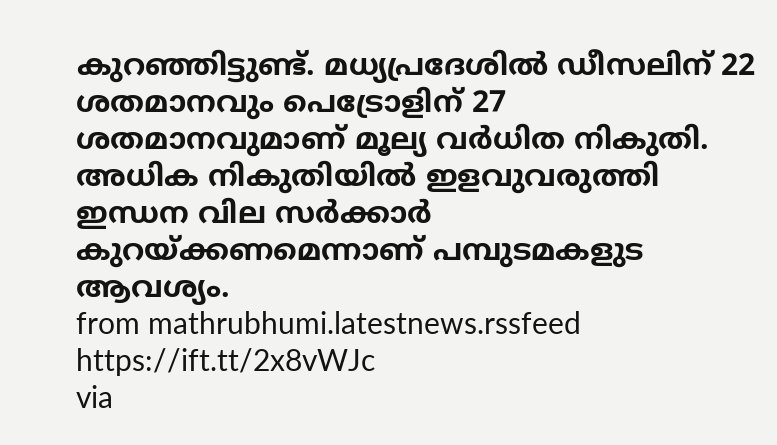കുറഞ്ഞിട്ടുണ്ട്. മധ്യപ്രദേശിൽ ഡീസലിന് 22 ശതമാനവും പെട്രോളിന് 27 ശതമാനവുമാണ് മൂല്യ വർധിത നികുതി. അധിക നികുതിയിൽ ഇളവുവരുത്തി ഇന്ധന വില സർക്കാർ കുറയ്ക്കണമെന്നാണ് പമ്പുടമകളുട ആവശ്യം.
from mathrubhumi.latestnews.rssfeed https://ift.tt/2x8vWJc
via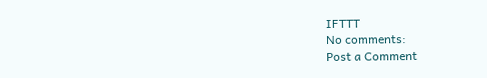IFTTT
No comments:
Post a Comment